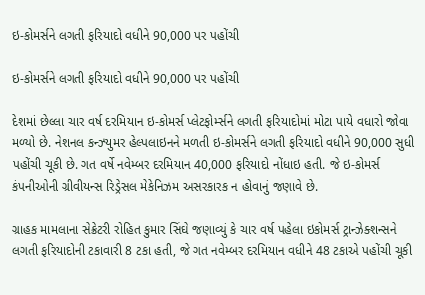ઇ-કોમર્સને લગતી ફરિયાદો વધીને 90,000 પર પહોંચી

ઇ-કોમર્સને લગતી ફરિયાદો વધીને 90,000 પર પહોંચી

દેશમાં છેલ્લા ચાર વર્ષ દરમિયાન ઇ-કોમર્સ પ્લેટફોર્મ્સને લગતી ફરિયાદોમાં મોટા પાયે વધારો જોવા મળ્યો છે. નેશનલ કન્ઝ્યુમર હેલ્પલાઇનને મળતી ઇ-કોમર્સને લગતી ફરિયાદો વધીને 90,000 સુધી પહોંચી ચૂકી છે. ગત વર્ષે નવેમ્બર દરમિયાન 40,000 ફરિયાદો નોંધાઇ હતી. જે ઇ-કોમર્સ કંપનીઓની ગ્રીવીયન્સ રિડ્રેસલ મેકેનિઝમ અસરકારક ન હોવાનું જણાવે છે.

ગ્રાહક મામલાના સેક્રેટરી રોહિત કુમાર સિંઘે જણાવ્યું કે ચાર વર્ષ પહેલા ઇકોમર્સ ટ્રાન્ઝેક્શન્સને લગતી ફરિયાદોની ટકાવારી 8 ટકા હતી, જે ગત નવેમ્બર દરમિયાન વધીને 48 ટકાએ પહોંચી ચૂકી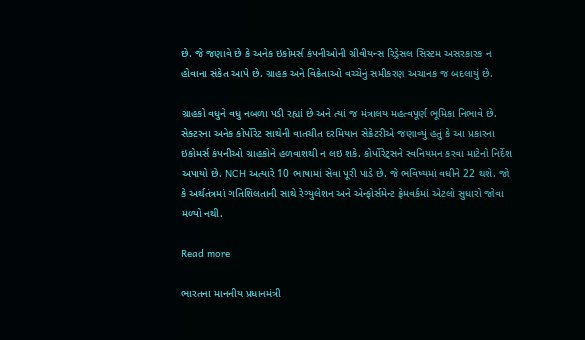છે. જે જણાવે છે કે અનેક ઇકોમર્સ કંપનીઓની ગ્રીવીયન્સ રિડ્રેસલ સિસ્ટમ અસરકારક ન હોવાના સંકેત આપે છે. ગ્રાહક અને વિક્રેતાઓ વચ્ચેનું સમીકરણ અચાનક જ બદલાયું છે.

ગ્રાહકો વધુને વધુ નબળા પડી રહ્યાં છે અને ત્યાં જ મંત્રાલય મહત્વપૂર્ણ ભૂમિકા નિભાવે છે. સેક્ટરના અનેક કોર્પોરેટ સાથેની વાતચીત દરમિયાન સેક્રેટરીએ જણાવ્યું હતું કે આ પ્રકારના ઇકોમર્સ કંપનીઓ ગ્રાહકોને હળવાશથી ન લઇ શકે. કોર્પોરેટ્સને સ્વનિયમન કરવા માટેનો નિર્દેશ અપાયો છે. NCH અત્યારે 10 ભાષામાં સેવા પૂરી પાડે છે. જે ભવિષ્યમાં વધીને 22 થશે. જો કે અર્થતંત્રમાં ગતિશિલતાની સાથે રેગ્યુલેશન અને એન્ફોર્સમેન્ટ ફ્રેમવર્કમાં એટલો સુધારો જોવા મળ્યો નથી.

Read more

ભારતના માનનીય પ્રધાનમંત્રી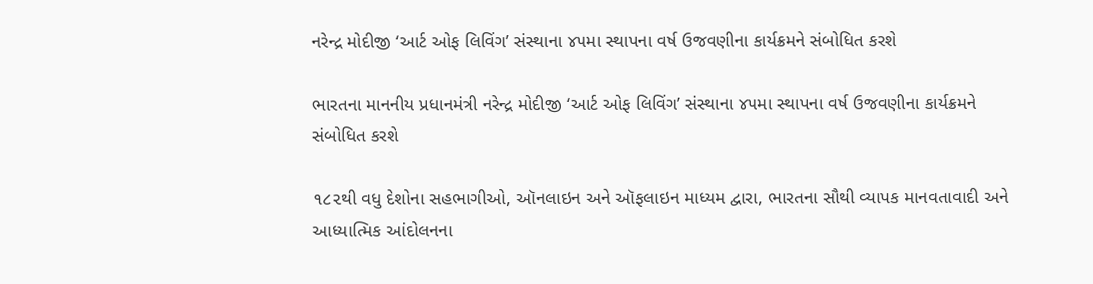નરેન્દ્ર મોદીજી ‘આર્ટ ઓફ લિવિંગ’ સંસ્થાના ૪૫મા સ્થાપના વર્ષ ઉજવણીના કાર્યક્રમને સંબોધિત કરશે

ભારતના માનનીય પ્રધાનમંત્રી નરેન્દ્ર મોદીજી ‘આર્ટ ઓફ લિવિંગ’ સંસ્થાના ૪૫મા સ્થાપના વર્ષ ઉજવણીના કાર્યક્રમને સંબોધિત કરશે

૧૮૨થી વધુ દેશોના સહભાગીઓ, ઑનલાઇન અને ઑફલાઇન માધ્યમ દ્વારા, ભારતના સૌથી વ્યાપક માનવતાવાદી અને આધ્યાત્મિક આંદોલનના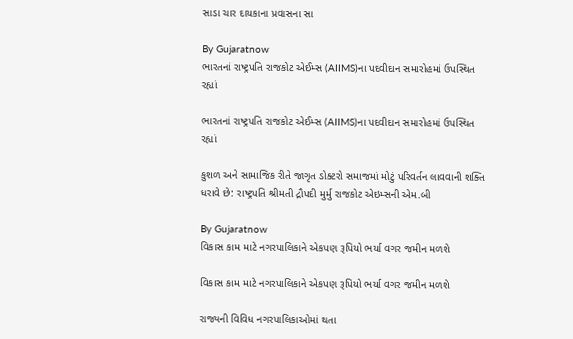સાડા ચાર દાયકાના પ્રવાસના સા

By Gujaratnow
ભારતનાં રાષ્ટ્રપતિ રાજકોટ એઈમ્સ (AIIMS)ના પદવીદાન સમારોહમાં ઉપસ્થિત રહ્યાં

ભારતનાં રાષ્ટ્રપતિ રાજકોટ એઈમ્સ (AIIMS)ના પદવીદાન સમારોહમાં ઉપસ્થિત રહ્યાં

કુશળ અને સામાજિક રીતે જાગૃત ડોક્ટરો સમાજમાં મોટું પરિવર્તન લાવવાની શક્તિ ધરાવે છે: રાષ્ટ્રપતિ શ્રીમતી દ્રૌપદી મુર્મુ રાજકોટ એઇમ્સની એમ.બી

By Gujaratnow
વિકાસ કામ માટે નગરપાલિકાને એકપણ રૂપિયો ભર્યા વગર જમીન મળશે

વિકાસ કામ માટે નગરપાલિકાને એકપણ રૂપિયો ભર્યા વગર જમીન મળશે

રાજ્યની વિવિધ નગરપાલિકાઓમાં થતા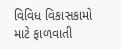વિવિધ વિકાસકામો માટે ફાળવાતી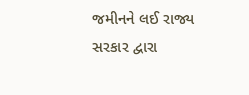જમીનને લઈ રાજ્ય સરકાર દ્વારા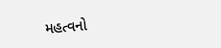મહત્વનો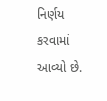નિર્ણય કરવામાં આવ્યો છે.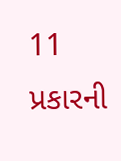11 પ્રકારની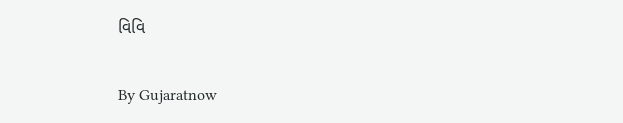વિવિ

By Gujaratnow